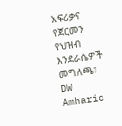አፍሪቃና የጀርመን የህዝብ እንደራሴዎች መግለጫ፣ DW Amharic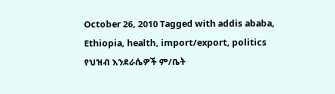October 26, 2010 Tagged with addis ababa, Ethiopia, health, import/export, politics የህዝብ እንደራሴዎች ም/ቤት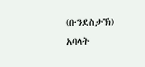(ቡንደስታኽ) አባላት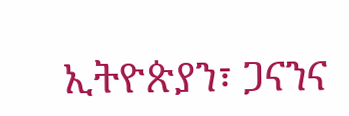ኢትዮጵያን፣ ጋናንና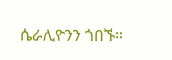ሴራሊዮንን ጎበኙ።